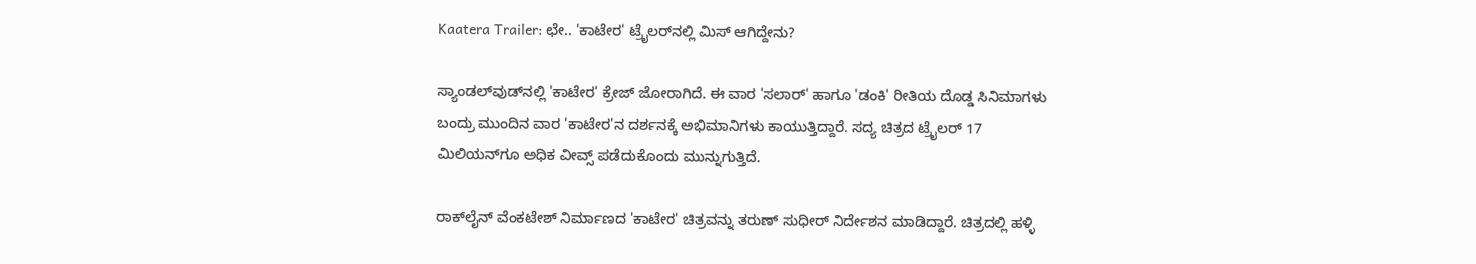Kaatera Trailer: ಛೇ.. 'ಕಾಟೇರ' ಟ್ರೈಲರ್‌ನಲ್ಲಿ ಮಿಸ್ ಆಗಿದ್ದೇನು?

ಸ್ಯಾಂಡಲ್‌ವುಡ್‌ನಲ್ಲಿ 'ಕಾಟೇರ' ಕ್ರೇಜ್ ಜೋರಾಗಿದೆ. ಈ ವಾರ 'ಸಲಾರ್' ಹಾಗೂ 'ಡಂಕಿ' ರೀತಿಯ ದೊಡ್ಡ ಸಿನಿಮಾಗಳು ಬಂದ್ರು ಮುಂದಿನ ವಾರ 'ಕಾಟೇರ'ನ ದರ್ಶನಕ್ಕೆ ಅಭಿಮಾನಿಗಳು ಕಾಯುತ್ತಿದ್ದಾರೆ. ಸದ್ಯ ಚಿತ್ರದ ಟ್ರೈಲರ್ 17 ಮಿಲಿಯನ್‌ಗೂ ಅಧಿಕ ವೀವ್ಸ್ ಪಡೆದುಕೊಂದು ಮುನ್ನುಗುತ್ತಿದೆ.

ರಾಕ್‌ಲೈನ್ ವೆಂಕಟೇಶ್ ನಿರ್ಮಾಣದ 'ಕಾಟೇರ' ಚಿತ್ರವನ್ನು ತರುಣ್ ಸುಧೀರ್ ನಿರ್ದೇಶನ ಮಾಡಿದ್ದಾರೆ. ಚಿತ್ರದಲ್ಲಿ ಹಳ್ಳಿ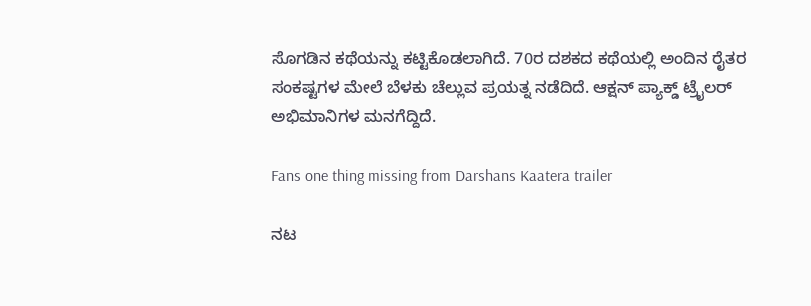ಸೊಗಡಿನ ಕಥೆಯನ್ನು ಕಟ್ಟಿಕೊಡಲಾಗಿದೆ. 70ರ ದಶಕದ ಕಥೆಯಲ್ಲಿ ಅಂದಿನ ರೈತರ ಸಂಕಷ್ಟಗಳ ಮೇಲೆ ಬೆಳಕು ಚೆಲ್ಲುವ ಪ್ರಯತ್ನ ನಡೆದಿದೆ. ಆಕ್ಷನ್ ಪ್ಯಾಕ್ಡ್ ಟ್ರೈಲರ್ ಅಭಿಮಾನಿಗಳ ಮನಗೆದ್ದಿದೆ.

Fans one thing missing from Darshans Kaatera trailer

ನಟ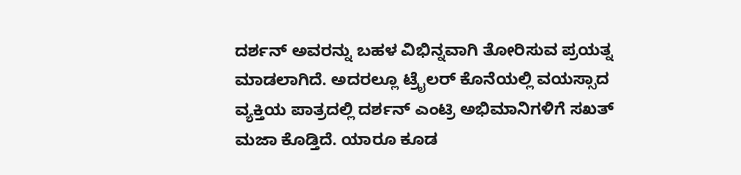ದರ್ಶನ್‌ ಅವರನ್ನು ಬಹಳ ವಿಭಿನ್ನವಾಗಿ ತೋರಿಸುವ ಪ್ರಯತ್ನ ಮಾಡಲಾಗಿದೆ. ಅದರಲ್ಲೂ ಟ್ರೈಲರ್ ಕೊನೆಯಲ್ಲಿ ವಯಸ್ಸಾದ ವ್ಯಕ್ತಿಯ ಪಾತ್ರದಲ್ಲಿ ದರ್ಶನ್ ಎಂಟ್ರಿ ಅಭಿಮಾನಿಗಳಿಗೆ ಸಖತ್ ಮಜಾ ಕೊಡ್ತಿದೆ. ಯಾರೂ ಕೂಡ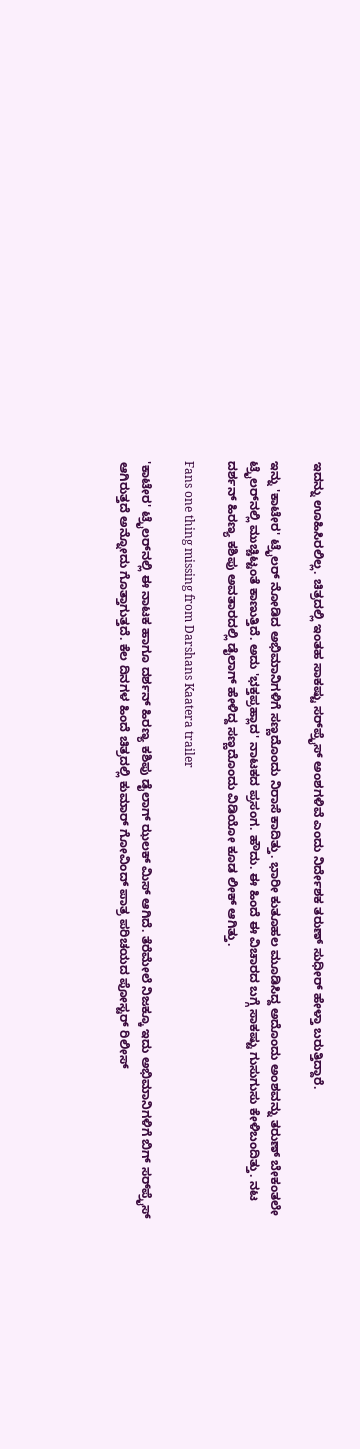ಇದನ್ನು ಊಹಿಸಿರಲಿಲ್ಲ. ಚಿತ್ರದಲ್ಲಿ ಇಂತಹ ಸಾಕಷ್ಟು ಸರ್‌ಪ್ರೈಸ್ ಅಂಶಗಳಿವೆ ಎಂದು ನಿರ್ದೇಶಕ ತರುಣ್ ಸುಧೀರ್ ಹೇಳ್ತಾ ಬರುತ್ತಿದ್ದಾರೆ.

ಇನ್ನು 'ಕಾಟೇರ' ಟ್ರೈಲರ್ ನೋಡಿದ ಅಭಿಮಾನಿಗಳಿಗೆ ಸಣ್ಣದೊಂದು ನಿರಾಸೆ ಕಾದಿತ್ತು. ಭಾರೀ ಕುತೂಹಲ ಮೂಡಿಸಿದ್ದ ಅದೊಂದು ಅಂಶವನ್ನು ತರುಣ್ ಬೇಕಂತಲೇ ಟ್ರೈಲರ್‌ನಲ್ಲಿ ಮುಚ್ಚಿಟ್ಟಂತೆ ಕಾಣುತ್ತಿದೆ. ಅದು 'ಭಕ್ತಪ್ರಹ್ಲಾದ' ನಾಟಕದ ಪ್ರಸಂಗ. ಹೌದು. ಈ ಹಿಂದೆ ಈ ವಿಚಾರದ ಬಗ್ಗೆ ಸಾಕಷ್ಟು ಗುಸುಗುಸು ಕೇಳಿಬಂದಿತ್ತು. ನಟ ದರ್ಶನ್ ಹಿರಣ್ಯ ಕಶಿಪು ಅವತಾರದಲ್ಲಿ ಡೈಲಾಗ್ ಹೇಳಿದ್ದ ಸಣ್ಣದೊಂದು ವಿಡಿಯೋ ಕೂಡ ಲೀಕ್ ಆಗಿತ್ತು.

Fans one thing missing from Darshans Kaatera trailer

'ಕಾಟೇರ' ಟ್ರೈಲರ್‌ನಲ್ಲಿ ಈ ನಾಟಕ ಹಾಗೂ ದರ್ಶನ್ ಹಿರಣ್ಯ ಕಶಿಪು ಡೈಲಾಗ್ ಝಲಕ್ ಮಿಸ್ ಆಗಿದೆ. ತೆರೆಮೇಲೆ ನಿಜಕ್ಕೂ ಇದು ಅಭಿಮಾನಿಗಳಿಗೆ ಬಿಗ್‌ ಸರ್‌ಪ್ರೈಸ್ ಆಗಿರುತ್ತದೆ ಅನ್ನೋದು ಗೊತ್ತಾಗುತ್ತದೆ. ಕೆಲ ದಿನಗಳ ಹಿಂದೆ ಚಿತ್ರದಲ್ಲಿ ಕುಮಾರ್‌ ಗೋವಿಂದ್ ಪಾತ್ರ ಪರಿಚಯದ ಪೋಸ್ಟರ್ ರಿಲೀಸ್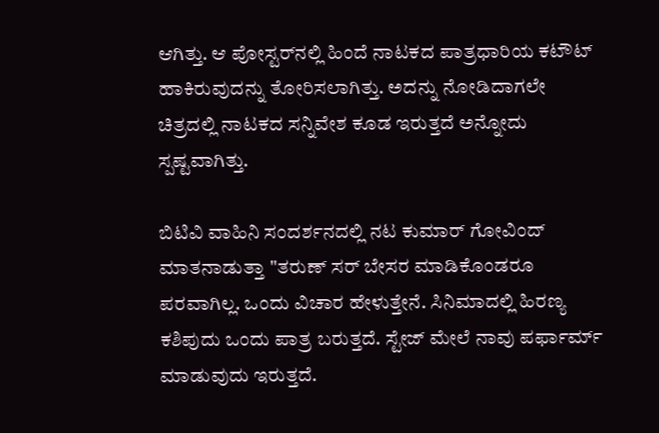ಆಗಿತ್ತು. ಆ ಪೋಸ್ಟರ್‌ನಲ್ಲಿ ಹಿಂದೆ ನಾಟಕದ ಪಾತ್ರಧಾರಿಯ ಕಟೌಟ್ ಹಾಕಿರುವುದನ್ನು ತೋರಿಸಲಾಗಿತ್ತು. ಅದನ್ನು ನೋಡಿದಾಗಲೇ ಚಿತ್ರದಲ್ಲಿ ನಾಟಕದ ಸನ್ನಿವೇಶ ಕೂಡ ಇರುತ್ತದೆ ಅನ್ನೋದು ಸ್ಪಷ್ಟವಾಗಿತ್ತು.

ಬಿಟಿವಿ ವಾಹಿನಿ ಸಂದರ್ಶನದಲ್ಲಿ ನಟ ಕುಮಾರ್ ಗೋವಿಂದ್ ಮಾತನಾಡುತ್ತಾ "ತರುಣ್ ಸರ್ ಬೇಸರ ಮಾಡಿಕೊಂಡರೂ ಪರವಾಗಿಲ್ಲ. ಒಂದು ವಿಚಾರ ಹೇಳುತ್ತೇನೆ. ಸಿನಿಮಾದಲ್ಲಿ ಹಿರಣ್ಯ ಕಶಿಪುದು ಒಂದು ಪಾತ್ರ ಬರುತ್ತದೆ. ಸ್ಟೇಜ್‌ ಮೇಲೆ ನಾವು ಪರ್ಫಾರ್ಮ್ ಮಾಡುವುದು ಇರುತ್ತದೆ.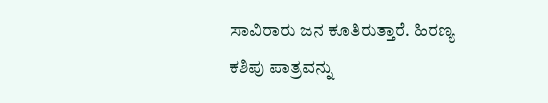ಸಾವಿರಾರು ಜನ ಕೂತಿರುತ್ತಾರೆ. ಹಿರಣ್ಯ ಕಶಿಪು ಪಾತ್ರವನ್ನು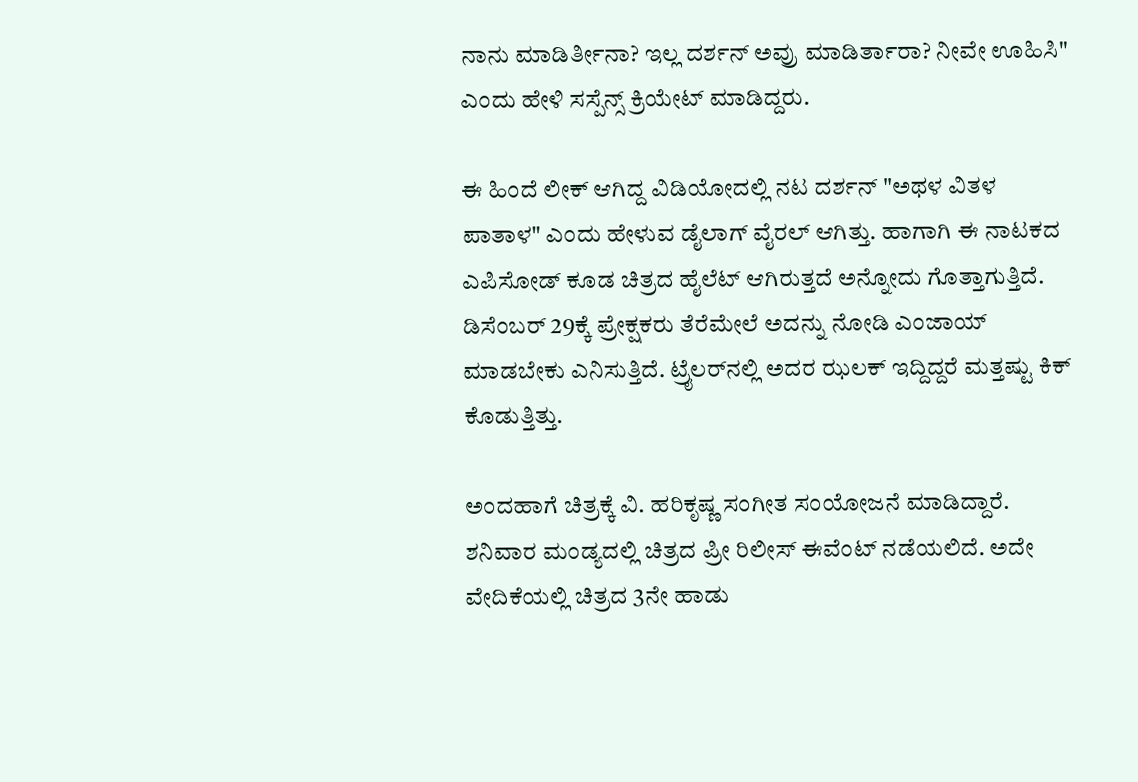ನಾನು ಮಾಡಿರ್ತೀನಾ? ಇಲ್ಲ ದರ್ಶನ್ ಅವ್ರು ಮಾಡಿರ್ತಾರಾ? ನೀವೇ ಊಹಿಸಿ" ಎಂದು ಹೇಳಿ ಸಸ್ಪೆನ್ಸ್ ಕ್ರಿಯೇಟ್ ಮಾಡಿದ್ದರು.

ಈ ಹಿಂದೆ ಲೀಕ್ ಆಗಿದ್ದ ವಿಡಿಯೋದಲ್ಲಿ ನಟ ದರ್ಶನ್ "ಅಥಳ ವಿತಳ ಪಾತಾಳ" ಎಂದು ಹೇಳುವ ಡೈಲಾಗ್ ವೈರಲ್ ಆಗಿತ್ತು. ಹಾಗಾಗಿ ಈ ನಾಟಕದ ಎಪಿಸೋಡ್ ಕೂಡ ಚಿತ್ರದ ಹೈಲೆಟ್ ಆಗಿರುತ್ತದೆ ಅನ್ನೋದು ಗೊತ್ತಾಗುತ್ತಿದೆ. ಡಿಸೆಂಬರ್ 29ಕ್ಕೆ ಪ್ರೇಕ್ಷಕರು ತೆರೆಮೇಲೆ ಅದನ್ನು ನೋಡಿ ಎಂಜಾಯ್ ಮಾಡಬೇಕು ಎನಿಸುತ್ತಿದೆ. ಟ್ರೈಲರ್‌ನಲ್ಲಿ ಅದರ ಝಲಕ್ ಇದ್ದಿದ್ದರೆ ಮತ್ತಷ್ಟು ಕಿಕ್ ಕೊಡುತ್ತಿತ್ತು.

ಅಂದಹಾಗೆ ಚಿತ್ರಕ್ಕೆ ವಿ. ಹರಿಕೃಷ್ಣ ಸಂಗೀತ ಸಂಯೋಜನೆ ಮಾಡಿದ್ದಾರೆ. ಶನಿವಾರ ಮಂಡ್ಯದಲ್ಲಿ ಚಿತ್ರದ ಪ್ರೀ ರಿಲೀಸ್ ಈವೆಂಟ್ ನಡೆಯಲಿದೆ. ಅದೇ ವೇದಿಕೆಯಲ್ಲಿ ಚಿತ್ರದ 3ನೇ ಹಾಡು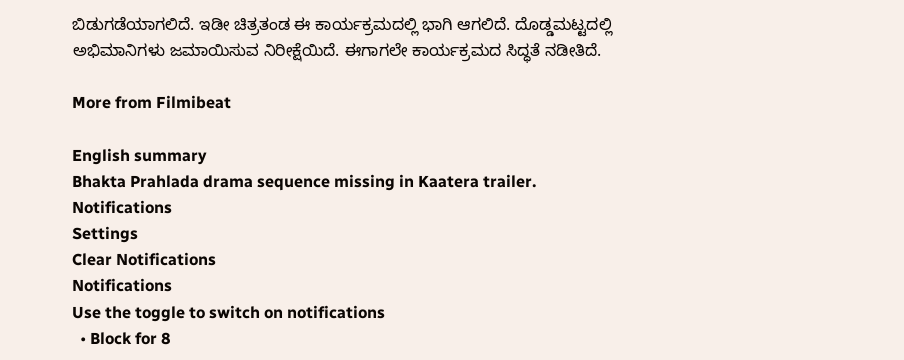ಬಿಡುಗಡೆಯಾಗಲಿದೆ. ಇಡೀ ಚಿತ್ರತಂಡ ಈ ಕಾರ್ಯಕ್ರಮದಲ್ಲಿ ಭಾಗಿ ಆಗಲಿದೆ. ದೊಡ್ಡಮಟ್ಟದಲ್ಲಿ ಅಭಿಮಾನಿಗಳು ಜಮಾಯಿಸುವ ನಿರೀಕ್ಷೆಯಿದೆ. ಈಗಾಗಲೇ ಕಾರ್ಯಕ್ರಮದ ಸಿದ್ಧತೆ ನಡೀತಿದೆ.

More from Filmibeat

English summary
Bhakta Prahlada drama sequence missing in Kaatera trailer.
Notifications
Settings
Clear Notifications
Notifications
Use the toggle to switch on notifications
  • Block for 8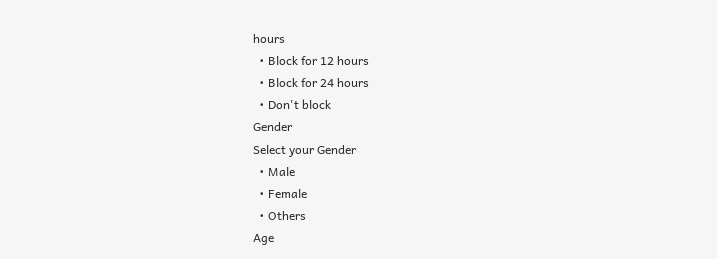hours
  • Block for 12 hours
  • Block for 24 hours
  • Don't block
Gender
Select your Gender
  • Male
  • Female
  • Others
Age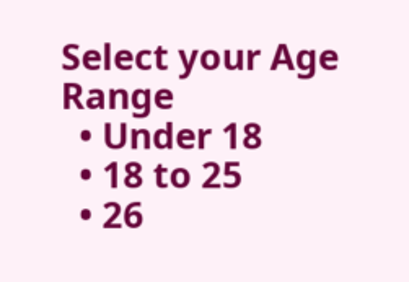Select your Age Range
  • Under 18
  • 18 to 25
  • 26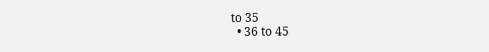to 35
  • 36 to 45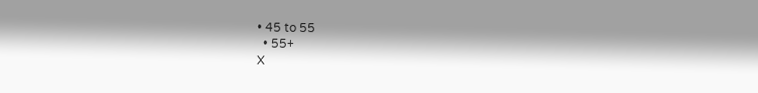• 45 to 55
  • 55+
X